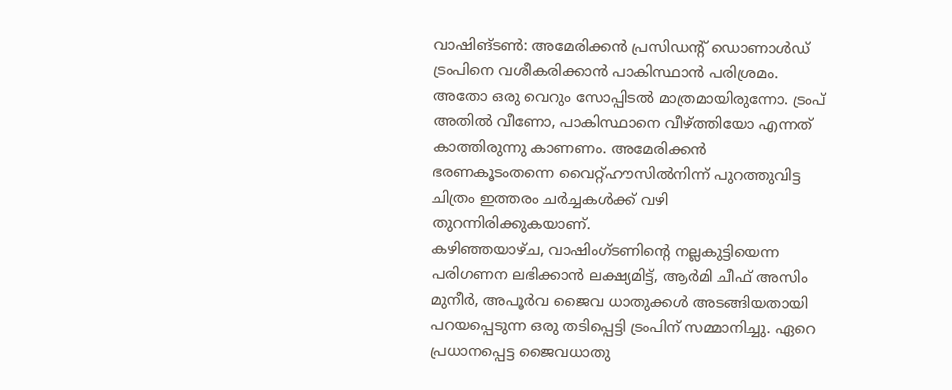വാഷിങ്ടൺ: അമേരിക്കൻ പ്രസിഡന്റ് ഡൊണാൾഡ് ട്രംപിനെ വശീകരിക്കാൻ പാകിസ്ഥാൻ പരിശ്രമം. അതോ ഒരു വെറും സോപ്പിടൽ മാത്രമായിരുന്നോ. ട്രംപ് അതിൽ വീണോ, പാകിസ്ഥാനെ വീഴ്ത്തിയോ എന്നത് കാത്തിരുന്നു കാണണം. അമേരിക്കൻ ഭരണകൂടംതന്നെ വൈറ്റ്ഹൗസിൽനിന്ന് പുറത്തുവിട്ട ചിത്രം ഇത്തരം ചർച്ചകൾക്ക് വഴി തുറന്നിരിക്കുകയാണ്.
കഴിഞ്ഞയാഴ്ച, വാഷിംഗ്ടണിന്റെ നല്ലകുട്ടിയെന്ന പരിഗണന ലഭിക്കാൻ ലക്ഷ്യമിട്ട്, ആർമി ചീഫ് അസിം മുനീർ, അപൂർവ ജൈവ ധാതുക്കൾ അടങ്ങിയതായി പറയപ്പെടുന്ന ഒരു തടിപ്പെട്ടി ട്രംപിന് സമ്മാനിച്ചു. ഏറെ പ്രധാനപ്പെട്ട ജൈവധാതു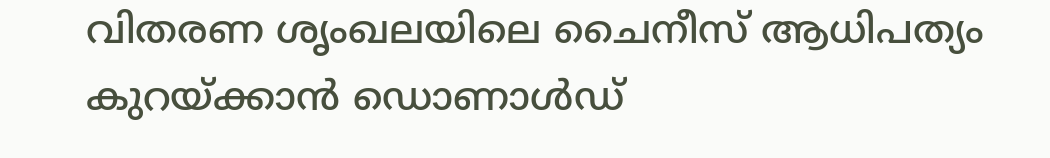വിതരണ ശൃംഖലയിലെ ചൈനീസ് ആധിപത്യം കുറയ്ക്കാൻ ഡൊണാൾഡ്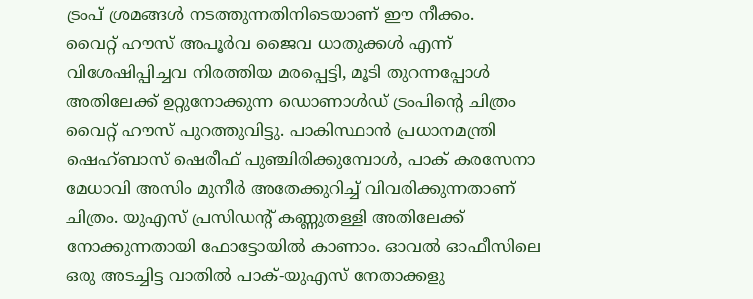ട്രംപ് ശ്രമങ്ങൾ നടത്തുന്നതിനിടെയാണ് ഈ നീക്കം.
വൈറ്റ് ഹൗസ് അപൂർവ ജൈവ ധാതുക്കൾ എന്ന് വിശേഷിപ്പിച്ചവ നിരത്തിയ മരപ്പെട്ടി, മൂടി തുറന്നപ്പോൾ അതിലേക്ക് ഉറ്റുനോക്കുന്ന ഡൊണാൾഡ് ട്രംപിന്റെ ചിത്രം വൈറ്റ് ഹൗസ് പുറത്തുവിട്ടു. പാകിസ്ഥാൻ പ്രധാനമന്ത്രി ഷെഹ്ബാസ് ഷെരീഫ് പുഞ്ചിരിക്കുമ്പോൾ, പാക് കരസേനാ മേധാവി അസിം മുനീർ അതേക്കുറിച്ച് വിവരിക്കുന്നതാണ് ചിത്രം. യുഎസ് പ്രസിഡന്റ് കണ്ണുതള്ളി അതിലേക്ക് നോക്കുന്നതായി ഫോട്ടോയിൽ കാണാം. ഓവൽ ഓഫീസിലെ ഒരു അടച്ചിട്ട വാതിൽ പാക്-യുഎസ് നേതാക്കളു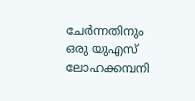ചേർന്നതിനും ഒരു യുഎസ് ലോഹക്കമ്പനി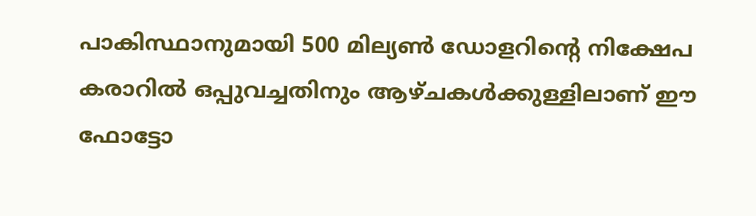പാകിസ്ഥാനുമായി 500 മില്യൺ ഡോളറിന്റെ നിക്ഷേപ കരാറിൽ ഒപ്പുവച്ചതിനും ആഴ്ചകൾക്കുള്ളിലാണ് ഈ ഫോട്ടോ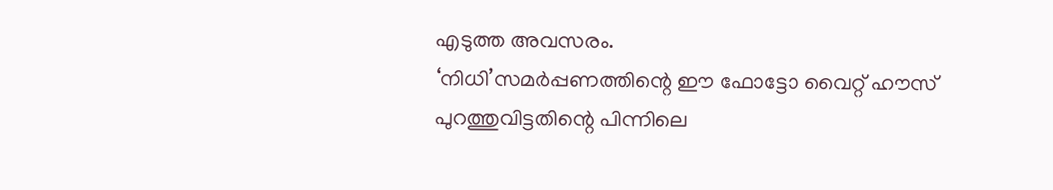എടുത്ത അവസരം.
‘നിധി’സമർപ്പണത്തിന്റെ ഈ ഫോട്ടോ വൈറ്റ് ഹൗസ് പുറത്തുവിട്ടതിന്റെ പിന്നിലെ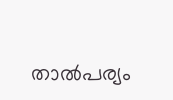താൽപര്യം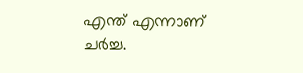എന്ത് എന്നാണ് ചർച്ച.